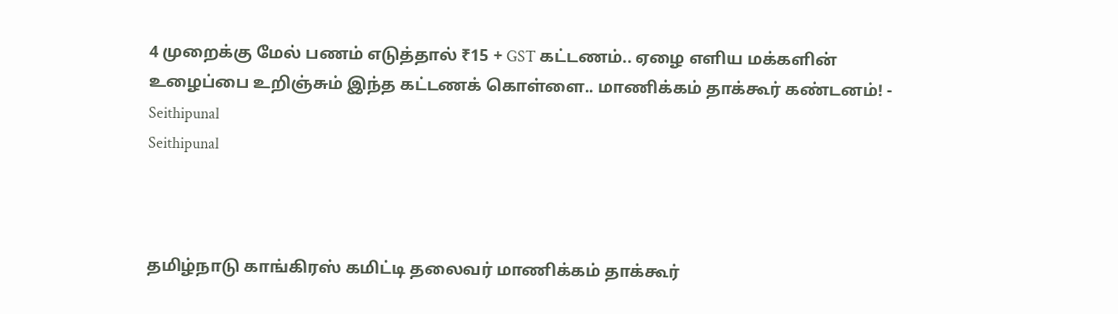4 முறைக்கு மேல் பணம் எடுத்தால் ₹15 + GST கட்டணம்.. ஏழை எளிய மக்களின் உழைப்பை உறிஞ்சும் இந்த கட்டணக் கொள்ளை.. மாணிக்கம் தாக்கூர் கண்டனம்! - Seithipunal
Seithipunal



தமிழ்நாடு காங்கிரஸ் கமிட்டி தலைவர் மாணிக்கம் தாக்கூர்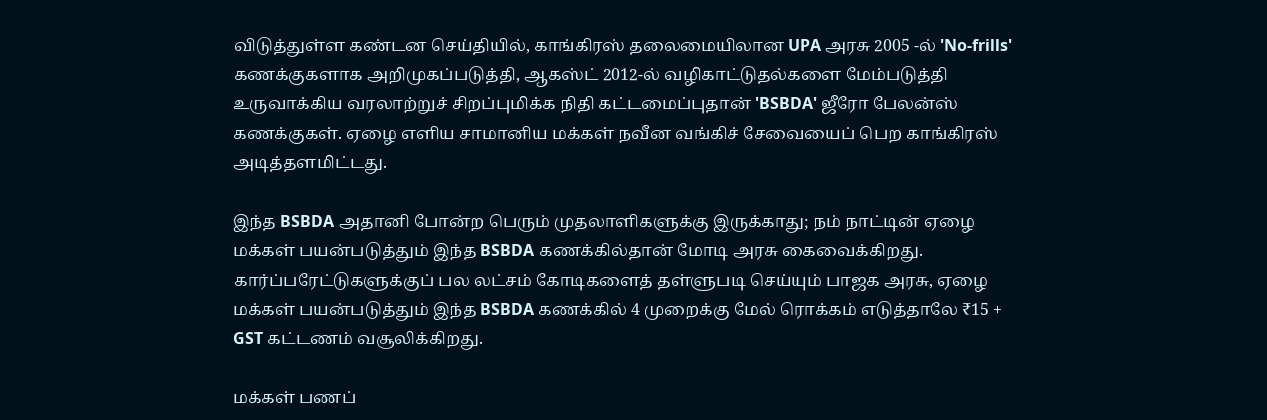விடுத்துள்ள கண்டன செய்தியில், காங்கிரஸ் தலைமையிலான UPA அரசு 2005 -ல் 'No-frills' கணக்குகளாக அறிமுகப்படுத்தி, ஆகஸ்ட் 2012-ல் வழிகாட்டுதல்களை மேம்படுத்தி உருவாக்கிய வரலாற்றுச் சிறப்புமிக்க நிதி கட்டமைப்புதான் 'BSBDA' ஜீரோ பேலன்ஸ் கணக்குகள். ஏழை எளிய சாமானிய மக்கள் நவீன வங்கிச் சேவையைப் பெற காங்கிரஸ் அடித்தளமிட்டது.

இந்த BSBDA அதானி போன்ற பெரும் முதலாளிகளுக்கு இருக்காது; நம் நாட்டின் ஏழை மக்கள் பயன்படுத்தும் இந்த BSBDA கணக்கில்தான் மோடி அரசு கைவைக்கிறது. கார்ப்பரேட்டுகளுக்குப் பல லட்சம் கோடிகளைத் தள்ளுபடி செய்யும் பாஜக அரசு, ஏழை மக்கள் பயன்படுத்தும் இந்த BSBDA கணக்கில் 4 முறைக்கு மேல் ரொக்கம் எடுத்தாலே ₹15 + GST கட்டணம் வசூலிக்கிறது.

மக்கள் பணப்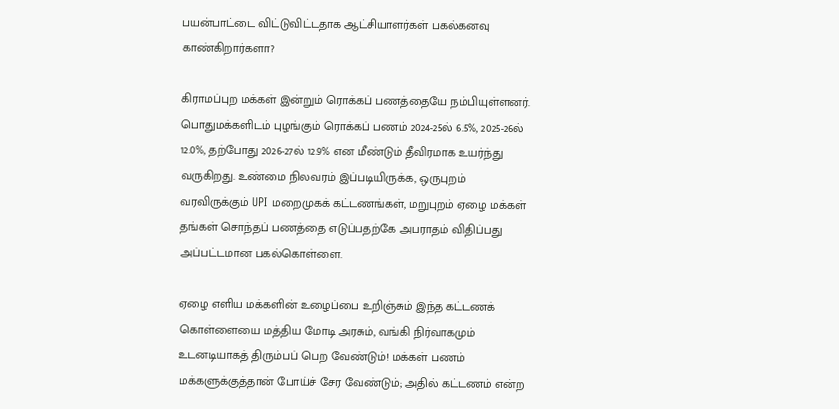பயன்பாட்டை விட்டுவிட்டதாக ஆட்சியாளர்கள் பகல்கனவு காண்கிறார்களா?

கிராமப்புற மக்கள் இன்றும் ரொக்கப் பணத்தையே நம்பியுள்ளனர். பொதுமக்களிடம் புழங்கும் ரொக்கப் பணம் 2024-25ல் 6.5%, 2025-26ல் 12.0%, தற்போது 2026-27ல் 12.9% என மீண்டும் தீவிரமாக உயர்ந்து வருகிறது. உண்மை நிலவரம் இப்படியிருக்க, ஒருபுறம் வரவிருக்கும் UPI மறைமுகக் கட்டணங்கள், மறுபுறம் ஏழை மக்கள் தங்கள் சொந்தப் பணத்தை எடுப்பதற்கே அபராதம் விதிப்பது அப்பட்டமான பகல்கொள்ளை.

ஏழை எளிய மக்களின் உழைப்பை உறிஞ்சும் இந்த கட்டணக் கொள்ளையை மத்திய மோடி அரசும், வங்கி நிர்வாகமும் உடனடியாகத் திரும்பப் பெற வேண்டும்! மக்கள் பணம் மக்களுக்குத்தான் போய்ச் சேர வேண்டும்; அதில் கட்டணம் என்ற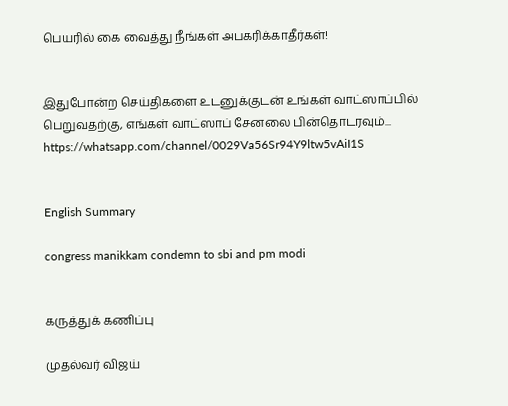பெயரில் கை வைத்து நீங்கள் அபகரிக்காதீர்கள்!


இதுபோன்ற செய்திகளை உடனுக்குடன் உங்கள் வாட்ஸாப்பில் பெறுவதற்கு, எங்கள் வாட்ஸாப் சேனலை பின்தொடரவும்... https://whatsapp.com/channel/0029Va56Sr94Y9ltw5vAiI1S


English Summary

congress manikkam condemn to sbi and pm modi


கருத்துக் கணிப்பு

முதல்வர் விஜய்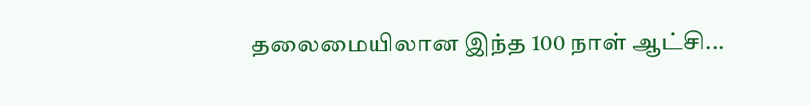தலைமையிலான இந்த 100 நாள் ஆட்சி...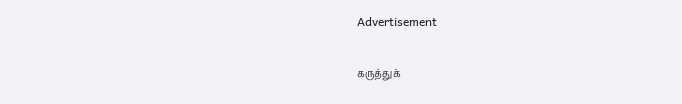Advertisement

கருத்துக்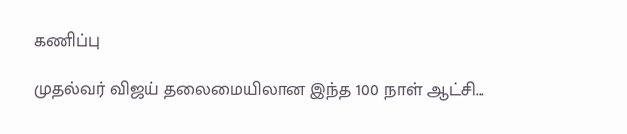கணிப்பு

முதல்வர் விஜய் தலைமையிலான இந்த 100 நாள் ஆட்சி...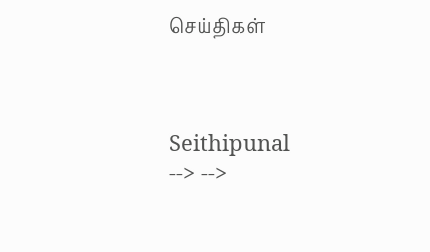செய்திகள்



Seithipunal
--> -->